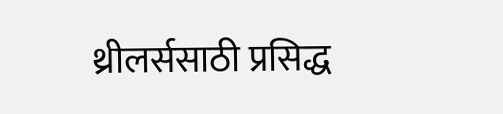थ्रीलर्ससाठी प्रसिद्ध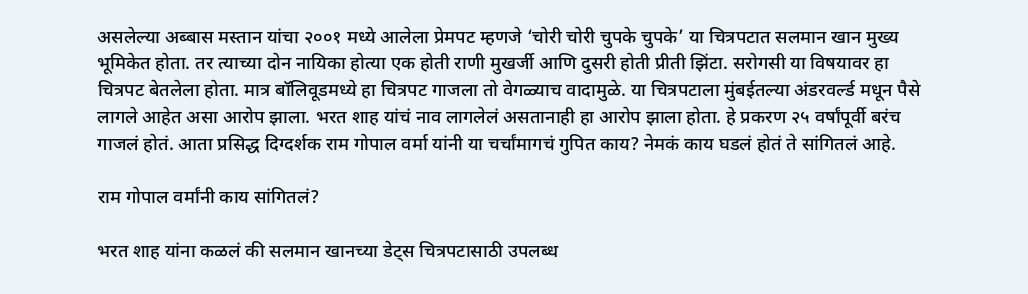असलेल्या अब्बास मस्तान यांचा २००१ मध्ये आलेला प्रेमपट म्हणजे ‘चोरी चोरी चुपके चुपके’ या चित्रपटात सलमान खान मुख्य भूमिकेत होता. तर त्याच्या दोन नायिका होत्या एक होती राणी मुखर्जी आणि दुसरी होती प्रीती झिंटा. सरोगसी या विषयावर हा चित्रपट बेतलेला होता. मात्र बॉलिवूडमध्ये हा चित्रपट गाजला तो वेगळ्याच वादामुळे. या चित्रपटाला मुंबईतल्या अंडरवर्ल्ड मधून पैसे लागले आहेत असा आरोप झाला. भरत शाह यांचं नाव लागलेलं असतानाही हा आरोप झाला होता. हे प्रकरण २५ वर्षांपूर्वी बरंच गाजलं होतं. आता प्रसिद्ध दिग्दर्शक राम गोपाल वर्मा यांनी या चर्चांमागचं गुपित काय? नेमकं काय घडलं होतं ते सांगितलं आहे.

राम गोपाल वर्मांनी काय सांगितलं?

भरत शाह यांना कळलं की सलमान खानच्या डेट्स चित्रपटासाठी उपलब्ध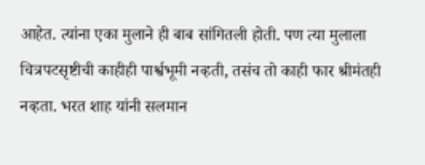आहेत. त्यांना एका मुलाने ही बाब सांगितली होती. पण त्या मुलाला चित्रपटसृष्टीची काहीही पार्श्वभूमी नव्हती, तसंच तो काही फार श्रीमंतही नव्हता. भरत शाह यांनी सलमान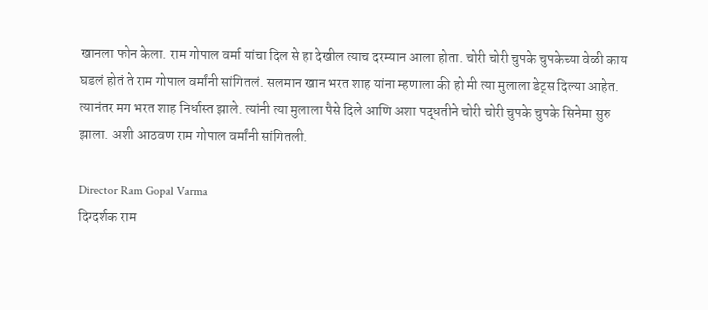खानला फोन केला. राम गोपाल वर्मा यांचा दिल से हा देखील त्याच दरम्यान आला होता. चोरी चोरी चुपके चुपकेच्या वेळी काय घडलं होतं ते राम गोपाल वर्मांनी सांगितलं. सलमान खान भरत शाह यांना म्हणाला की हो मी त्या मुलाला डेट्स दिल्या आहेत. त्यानंतर मग भरत शाह निर्धास्त झाले. त्यांनी त्या मुलाला पैसे दिले आणि अशा पद्धतीने चोरी चोरी चुपके चुपके सिनेमा सुरु झाला. अशी आठवण राम गोपाल वर्मांनी सांगितली.

Director Ram Gopal Varma
दिग्दर्शक राम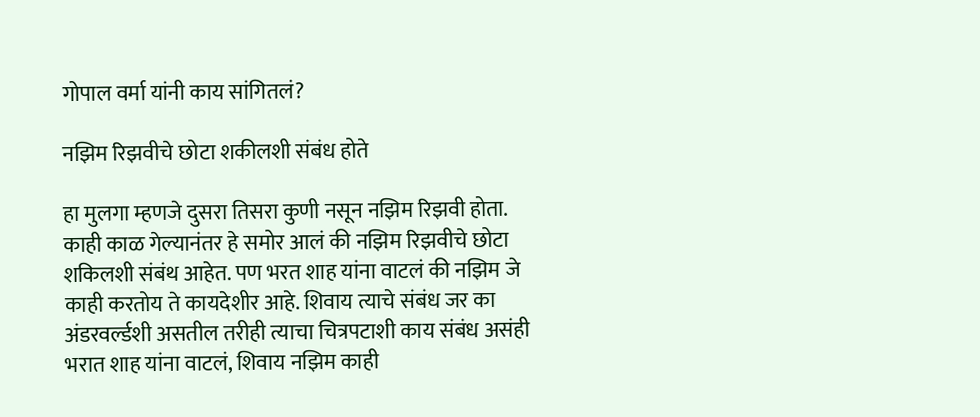गोपाल वर्मा यांनी काय सांगितलं?

नझिम रिझवीचे छोटा शकीलशी संबंध होते

हा मुलगा म्हणजे दुसरा तिसरा कुणी नसून नझिम रिझवी होता. काही काळ गेल्यानंतर हे समोर आलं की नझिम रिझवीचे छोटा शकिलशी संबंथ आहेत. पण भरत शाह यांना वाटलं की नझिम जे काही करतोय ते कायदेशीर आहे. शिवाय त्याचे संबंध जर का अंडरवर्ल्डशी असतील तरीही त्याचा चित्रपटाशी काय संबंध असंही भरात शाह यांना वाटलं, शिवाय नझिम काही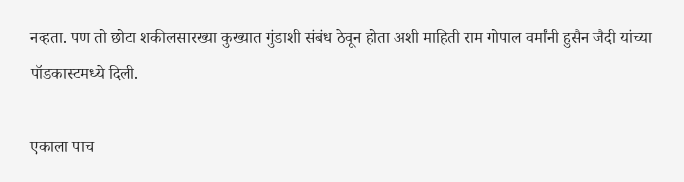नव्हता. पण तो छोटा शकीलसारख्या कुख्यात गुंडाशी संबंध ठेवून होता अशी माहिती राम गोपाल वर्मांनी हुसैन जैदी यांच्या पॉडकास्टमध्ये दिली.

एकाला पाच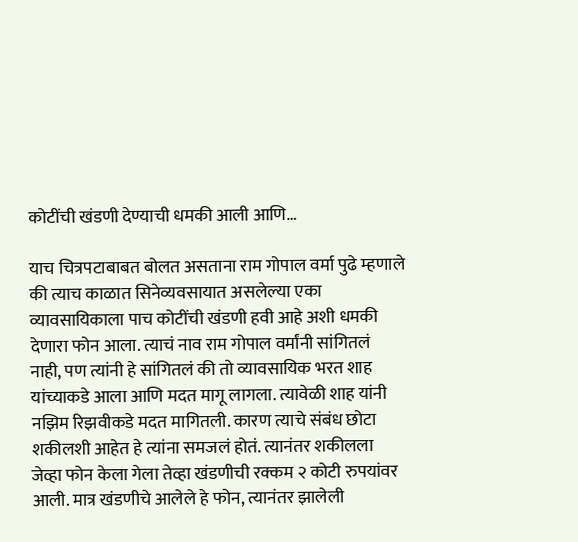कोटींची खंडणी देण्याची धमकी आली आणि…

याच चित्रपटाबाबत बोलत असताना राम गोपाल वर्मा पुढे म्हणाले की त्याच काळात सिनेव्यवसायात असलेल्या एका व्यावसायिकाला पाच कोटींची खंडणी हवी आहे अशी धमकी देणारा फोन आला. त्याचं नाव राम गोपाल वर्मांनी सांगितलं नाही, पण त्यांनी हे सांगितलं की तो व्यावसायिक भरत शाह यांच्याकडे आला आणि मदत मागू लागला. त्यावेळी शाह यांनी नझिम रिझवीकडे मदत मागितली. कारण त्याचे संबंध छोटा शकीलशी आहेत हे त्यांना समजलं होतं. त्यानंतर शकीलला जेव्हा फोन केला गेला तेव्हा खंडणीची रक्कम २ कोटी रुपयांवर आली. मात्र खंडणीचे आलेले हे फोन, त्यानंतर झालेली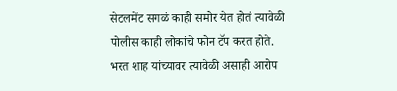सेटलमेंट सगळं काही समोर येत होतं त्यावेळी पोलीस काही लोकांचे फोन टॅप करत होते. भरत शाह यांच्यावर त्यावेळी असाही आरोप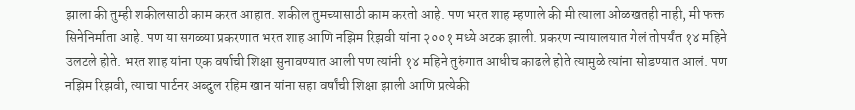झाला की तुम्ही शकीलसाठी काम करत आहात. शकील तुमच्यासाठी काम करतो आहे. पण भरत शाह म्हणाले की मी त्याला ओळखतही नाही, मी फक्त सिनेनिर्माता आहे. पण या सगळ्या प्रकरणात भरत शाह आणि नझिम रिझवी यांना २००१ मध्ये अटक झाली. प्रकरण न्यायालयात गेलं तोपर्यंत १४ महिने उलटले होते. भरत शाह यांना एक वर्षाची शिक्षा सुनावण्यात आली पण त्यांनी १४ महिने तुरुंगात आधीच काढले होते त्यामुळे त्यांना सोडण्यात आलं. पण नझिम रिझवी, त्याचा पार्टनर अब्दुल रहिम खान यांना सहा वर्षांची शिक्षा झाली आणि प्रत्येकी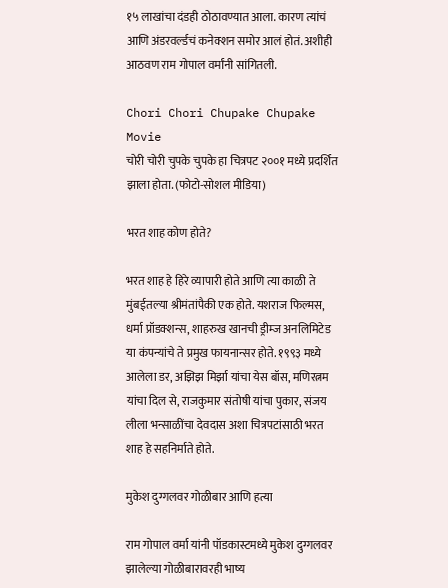१५ लाखांचा दंडही ठोठावण्यात आला. कारण त्यांचं आणि अंडरवर्ल्डचं कनेक्शन समोर आलं होतं. अशीही आठवण राम गोपाल वर्मांनी सांगितली.

Chori Chori Chupake Chupake Movie
चोरी चोरी चुपके चुपके हा चित्रपट २००१ मध्ये प्रदर्शित झाला होता. (फोटो-सोशल मीडिया)

भरत शाह कोण होते?

भरत शाह हे हिरे व्यापारी होते आणि त्या काळी ते मुंबईतल्या श्रीमंतांपैकी एक होते. यशराज फिल्मस, धर्मा प्रॉडक्शन्स, शाहरुख खानची ड्रीम्ज अनलिमिटेड या कंपन्यांचे ते प्रमुख फायनान्सर होते. १९९३ मध्ये आलेला डर, अझिझ मिर्झा यांचा येस बॉस, मणिरत्नम यांचा दिल से, राजकुमार संतोषी यांचा पुकार, संजय लीला भन्साळींचा देवदास अशा चित्रपटांसाठी भरत शाह हे सहनिर्माते होते.

मुकेश दुग्गलवर गोळीबार आणि हत्या

राम गोपाल वर्मा यांनी पॉडकास्टमध्ये मुकेश दुग्गलवर झालेल्या गोळीबारावरही भाष्य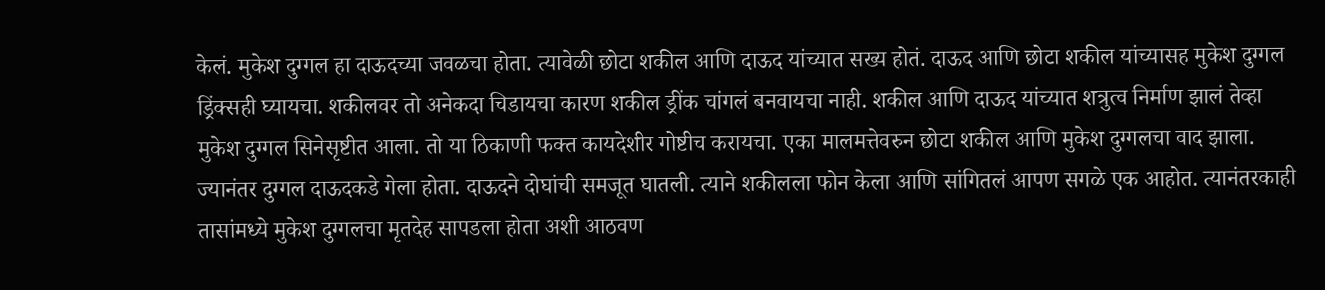केलं. मुकेश दुग्गल हा दाऊदच्या जवळचा होता. त्यावेळी छोटा शकील आणि दाऊद यांच्यात सख्य होतं. दाऊद आणि छोटा शकील यांच्यासह मुकेश दुग्गल ड्रिंक्सही घ्यायचा. शकीलवर तो अनेकदा चिडायचा कारण शकील ड्रींक चांगलं बनवायचा नाही. शकील आणि दाऊद यांच्यात शत्रुत्व निर्माण झालं तेव्हा मुकेश दुग्गल सिनेसृष्टीत आला. तो या ठिकाणी फक्त कायदेशीर गोष्टीच करायचा. एका मालमत्तेवरुन छोटा शकील आणि मुकेश दुग्गलचा वाद झाला. ज्यानंतर दुग्गल दाऊदकडे गेला होता. दाऊदने दोघांची समजूत घातली. त्याने शकीलला फोन केला आणि सांगितलं आपण सगळे एक आहोत. त्यानंतरकाही तासांमध्ये मुकेश दुग्गलचा मृतदेह सापडला होता अशी आठवण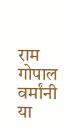राम गोपाल वर्मांनी या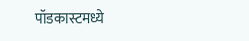पॉडकास्टमध्ये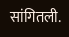सांगितली.